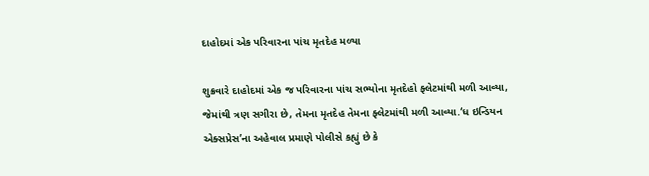દાહોદમાં એક પરિવારના પાંચ મૃતદેહ મળ્યા

શુક્રવારે દાહોદમાં એક જ પરિવારના પાંચ સભ્યોના મૃતદેહો ફ્લેટમાંથી મળી આવ્યા, જેમાંથી ત્રણ સગીરા છે, તેમના મૃતદેહ તેમના ફ્લેટમાંથી મળી આવ્યા.‘ધ ઇન્ડિયન એક્સપ્રેસ’ના અહેવાલ પ્રમાણે પોલીસે કહ્યું છે કે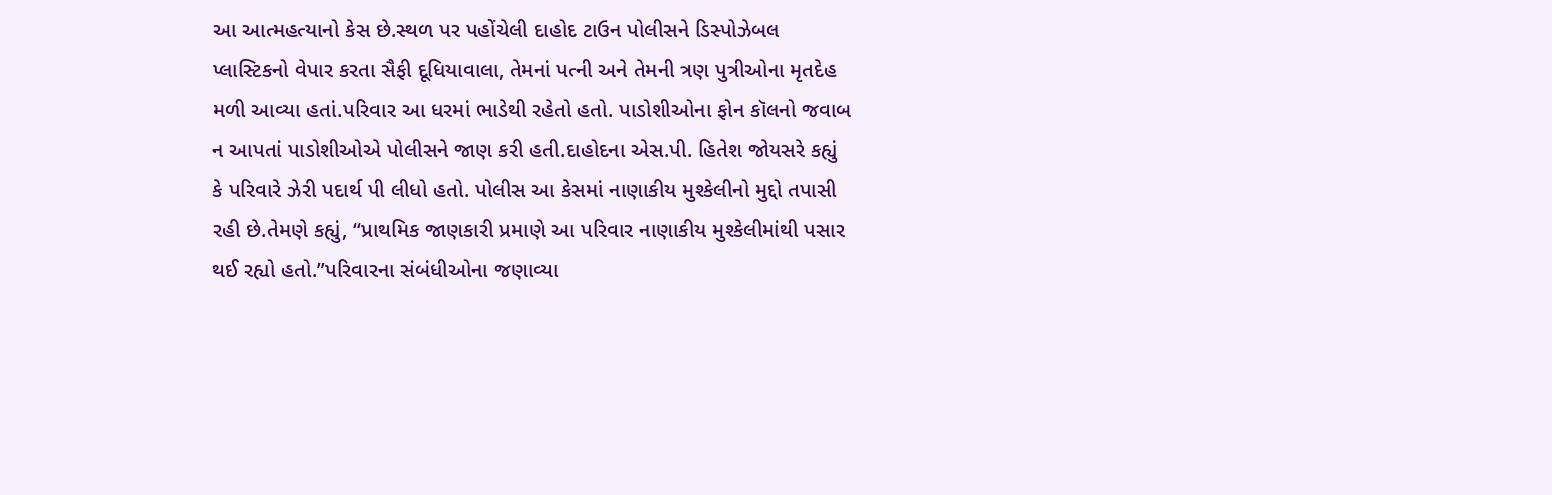આ આત્મહત્યાનો કેસ છે.સ્થળ પર પહોંચેલી દાહોદ ટાઉન પોલીસને ડિસ્પોઝેબલ પ્લાસ્ટિકનો વેપાર કરતા સૈફી દૂધિયાવાલા, તેમનાં પત્ની અને તેમની ત્રણ પુત્રીઓના મૃતદેહ મળી આવ્યા હતાં.પરિવાર આ ધરમાં ભાડેથી રહેતો હતો. પાડોશીઓના ફોન કૉલનો જવાબ ન આપતાં પાડોશીઓએ પોલીસને જાણ કરી હતી.દાહોદના એસ.પી. હિતેશ જોયસરે કહ્યું કે પરિવારે ઝેરી પદાર્થ પી લીધો હતો. પોલીસ આ કેસમાં નાણાકીય મુશ્કેલીનો મુદ્દો તપાસી રહી છે.તેમણે કહ્યું, “પ્રાથમિક જાણકારી પ્રમાણે આ પરિવાર નાણાકીય મુશ્કેલીમાંથી પસાર થઈ રહ્યો હતો.”પરિવારના સંબંધીઓના જણાવ્યા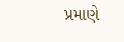પ્રમાણે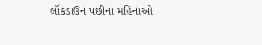લૉકડાઉન પછીના મહિનાઓ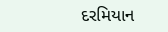દરમિયાન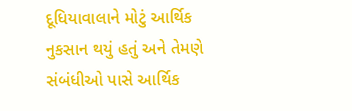દૂધિયાવાલાને મોટું આર્થિક નુકસાન થયું હતું અને તેમણે સંબંધીઓ પાસે આર્થિક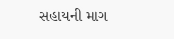સહાયની માગ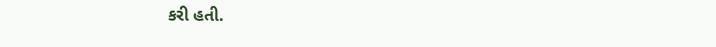કરી હતી.